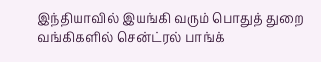இந்தியாவில் இயங்கி வரும் பொதுத் துறை வங்கிகளில் சென்ட்ரல் பாங்க்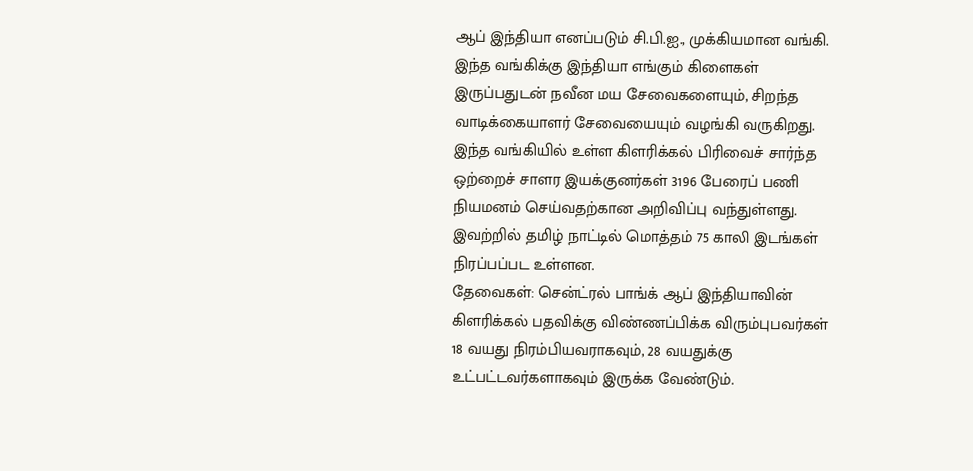ஆப் இந்தியா எனப்படும் சி.பி.ஐ., முக்கியமான வங்கி. இந்த வங்கிக்கு இந்தியா எங்கும் கிளைகள் இருப்பதுடன் நவீன மய சேவைகளையும், சிறந்த வாடிக்கையாளர் சேவையையும் வழங்கி வருகிறது. இந்த வங்கியில் உள்ள கிளரிக்கல் பிரிவைச் சார்ந்த ஒற்றைச் சாளர இயக்குனர்கள் 3196 பேரைப் பணி நியமனம் செய்வதற்கான அறிவிப்பு வந்துள்ளது. இவற்றில் தமிழ் நாட்டில் மொத்தம் 75 காலி இடங்கள் நிரப்பப்பட உள்ளன.
தேவைகள்: சென்ட்ரல் பாங்க் ஆப் இந்தியாவின் கிளரிக்கல் பதவிக்கு விண்ணப்பிக்க விரும்புபவர்கள் 18 வயது நிரம்பியவராகவும், 28 வயதுக்கு உட்பட்டவர்களாகவும் இருக்க வேண்டும்.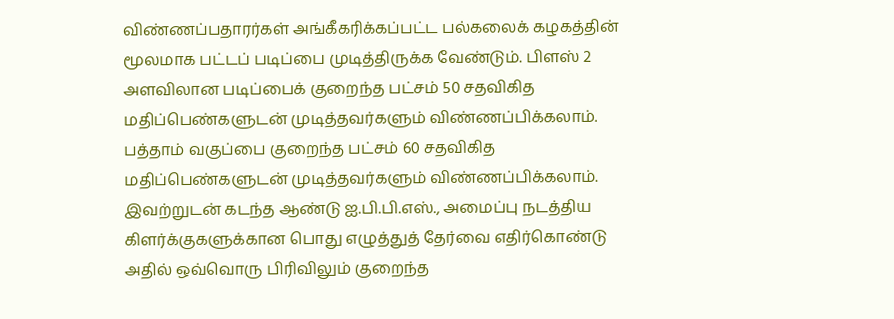விண்ணப்பதாரர்கள் அங்கீகரிக்கப்பட்ட பல்கலைக் கழகத்தின் மூலமாக பட்டப் படிப்பை முடித்திருக்க வேண்டும். பிளஸ் 2 அளவிலான படிப்பைக் குறைந்த பட்சம் 50 சதவிகித மதிப்பெண்களுடன் முடித்தவர்களும் விண்ணப்பிக்கலாம்.
பத்தாம் வகுப்பை குறைந்த பட்சம் 60 சதவிகித மதிப்பெண்களுடன் முடித்தவர்களும் விண்ணப்பிக்கலாம்.
இவற்றுடன் கடந்த ஆண்டு ஐ.பி.பி.எஸ்., அமைப்பு நடத்திய கிளர்க்குகளுக்கான பொது எழுத்துத் தேர்வை எதிர்கொண்டு அதில் ஒவ்வொரு பிரிவிலும் குறைந்த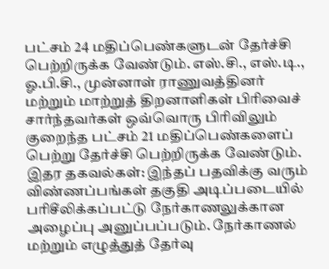பட்சம் 24 மதிப்பெண்களுடன் தேர்ச்சி பெற்றிருக்க வேண்டும். எஸ்.சி., எஸ்.டி., ஓ.பி.சி., முன்னாள் ராணுவத்தினர் மற்றும் மாற்றுத் திறனாளிகள் பிரிவைச் சார்ந்தவர்கள் ஒவ்வொரு பிரிவிலும் குறைந்த பட்சம் 21 மதிப்பெண்களைப் பெற்று தேர்ச்சி பெற்றிருக்க வேண்டும்.
இதர தகவல்கள்: இந்தப் பதவிக்கு வரும் விண்ணப்பங்கள் தகுதி அடிப்படையில் பரிசீலிக்கப்பட்டு நேர்காணலுக்கான அழைப்பு அனுப்பப்படும். நேர்காணல் மற்றும் எழுத்துத் தேர்வு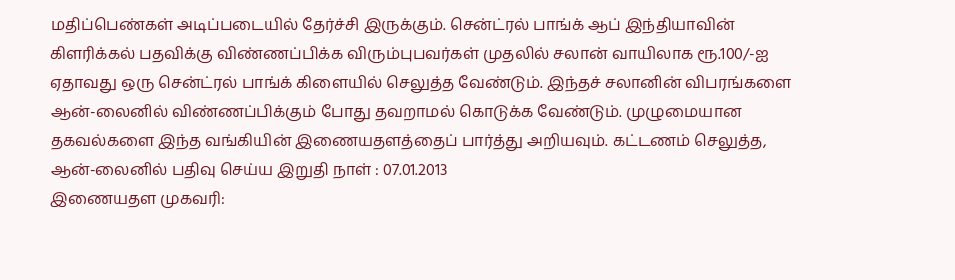மதிப்பெண்கள் அடிப்படையில் தேர்ச்சி இருக்கும். சென்ட்ரல் பாங்க் ஆப் இந்தியாவின் கிளரிக்கல் பதவிக்கு விண்ணப்பிக்க விரும்புபவர்கள் முதலில் சலான் வாயிலாக ரூ.100/-ஐ ஏதாவது ஒரு சென்ட்ரல் பாங்க் கிளையில் செலுத்த வேண்டும். இந்தச் சலானின் விபரங்களை ஆன்-லைனில் விண்ணப்பிக்கும் போது தவறாமல் கொடுக்க வேண்டும். முழுமையான தகவல்களை இந்த வங்கியின் இணையதளத்தைப் பார்த்து அறியவும். கட்டணம் செலுத்த, ஆன்-லைனில் பதிவு செய்ய இறுதி நாள் : 07.01.2013
இணையதள முகவரி: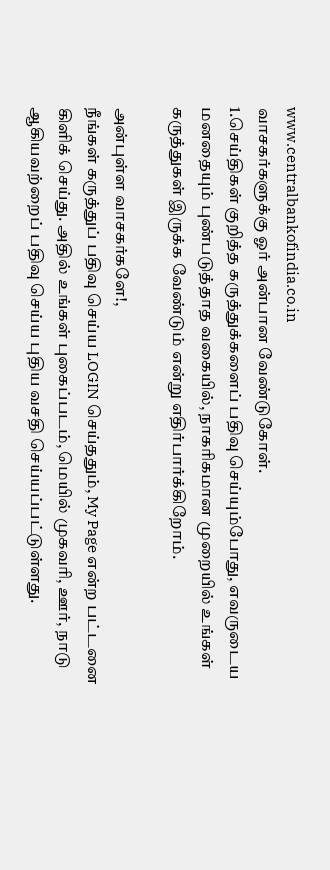www.centralbankofindia.co.in
வாசகர்களுக்கு ஓர் அன்பான வேண்டுகோள்.
1.செய்திகள் குறித்த கருத்துக்களைப் பதிவு செய்யும்போது, எவருடைய மனதையும் புண்படுத்தாத வகையில், நாகரிகமான முறையில் உங்கள் கருத்துகள் இருக்க வேண்டும் என்று எதிர்பார்க்கிறோம்.

அன்புள்ள வாசகர்களே!,
நீங்கள் கருத்துப் பதிவு செய்ய LOGIN செய்ததும், My Page என்ற பட்டனை கிளிக் செய்து. அதில் உங்கள் புகைப்படம், மெயில் முகவரி, ஊர், நாடு ஆகியவற்றைப் பதிவு செய்ய புதிய வசதி செய்யப்பட்டுள்ளது.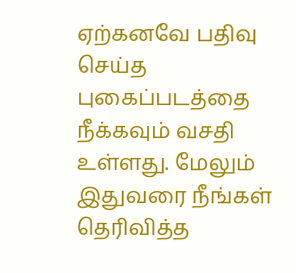ஏற்கனவே பதிவு செய்த புகைப்படத்தை நீக்கவும் வசதி உள்ளது. மேலும் இதுவரை நீங்கள் தெரிவித்த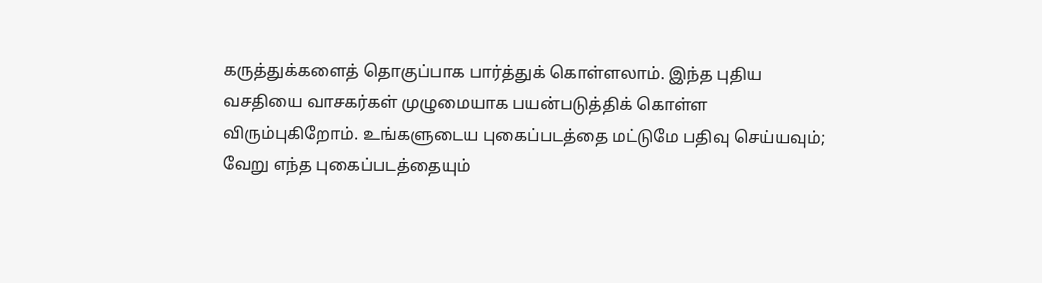கருத்துக்களைத் தொகுப்பாக பார்த்துக் கொள்ளலாம். இந்த புதிய வசதியை வாசகர்கள் முழுமையாக பயன்படுத்திக் கொள்ள விரும்புகிறோம். உங்களுடைய புகைப்படத்தை மட்டுமே பதிவு செய்யவும்; வேறு எந்த புகைப்படத்தையும்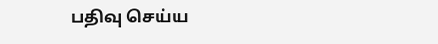பதிவு செய்ய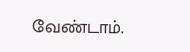வேண்டாம்.